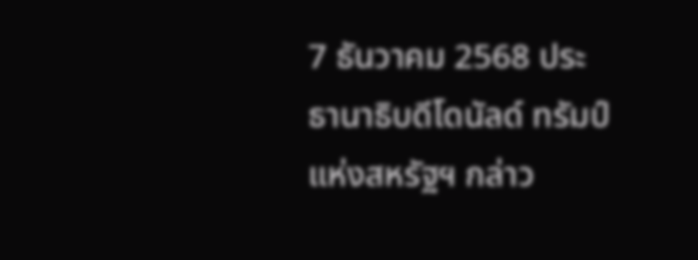7 ธันวาคม 2568 ประธานาธิบดีโดนัลด์ ทรัมป์แห่งสหรัฐฯ กล่าว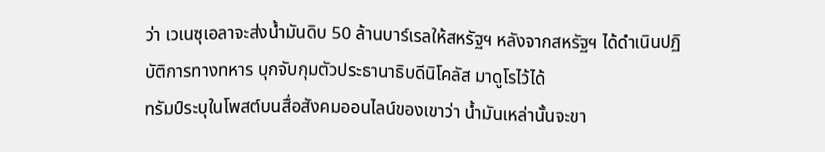ว่า เวเนซุเอลาจะส่งน้ำมันดิบ 50 ล้านบาร์เรลให้สหรัฐฯ หลังจากสหรัฐฯ ได้ดำเนินปฏิบัติการทางทหาร บุกจับกุมตัวประธานาธิบดีนิโคลัส มาดูโรไว้ได้
ทรัมป์ระบุในโพสต์บนสื่อสังคมออนไลน์ของเขาว่า น้ำมันเหล่านั้นจะขา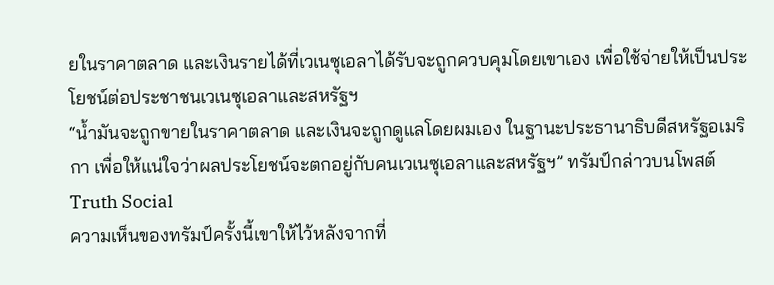ยในราคาตลาด และเงินรายได้ที่เวเนซุเอลาได้รับจะถูกควบคุมโดยเขาเอง เพื่อใช้จ่ายให้เป็นประโยชน์ต่อประชาชนเวเนซุเอลาและสหรัฐฯ
“น้ำมันจะถูกขายในราคาตลาด และเงินจะถูกดูแลโดยผมเอง ในฐานะประธานาธิบดีสหรัฐอเมริกา เพื่อให้แน่ใจว่าผลประโยชน์จะตกอยู่กับคนเวเนซุเอลาและสหรัฐฯ” ทรัมป์กล่าวบนโพสต์ Truth Social
ความเห็นของทรัมป์ครั้งนี้เขาให้ไว้หลังจากที่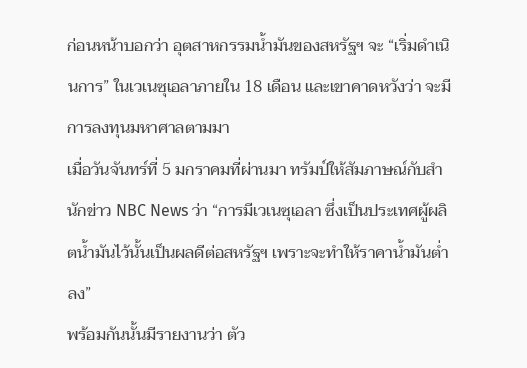ก่อนหน้าบอกว่า อุตสาหกรรมน้ำมันของสหรัฐฯ จะ “เริ่มดำเนินการ” ในเวเนซุเอลาภายใน 18 เดือน และเขาคาดหวังว่า จะมีการลงทุนมหาศาลตามมา
เมื่อวันจันทร์ที่ 5 มกราคมที่ผ่านมา ทรัมป์ให้สัมภาษณ์กับสำนักข่าว NBC News ว่า “การมีเวเนซุเอลา ซึ่งเป็นประเทศผู้ผลิตน้ำมันไว้นั้นเป็นผลดีต่อสหรัฐฯ เพราะจะทำให้ราคาน้ำมันต่ำลง”
พร้อมกันนั้นมีรายงานว่า ตัว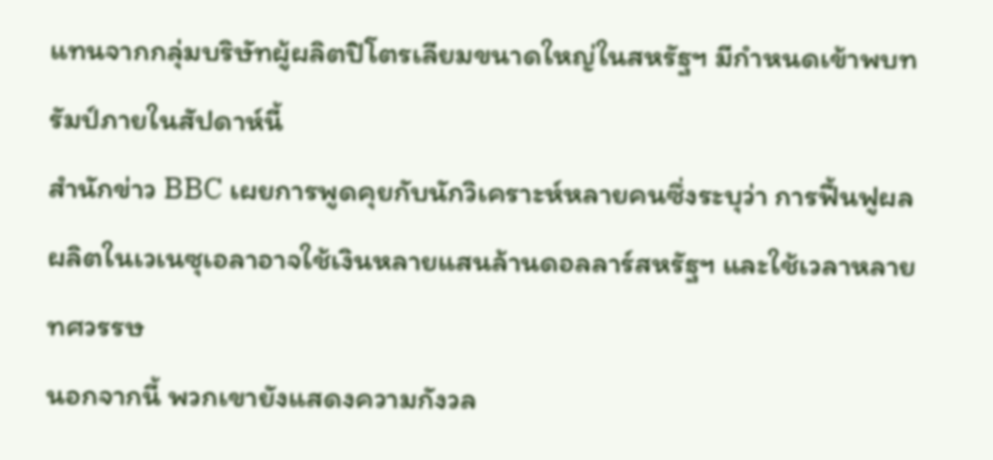แทนจากกลุ่มบริษัทผู้ผลิตปิโตรเลียมขนาดใหญ่ในสหรัฐฯ มีกำหนดเข้าพบทรัมป์ภายในสัปดาห์นี้
สำนักข่าว BBC เผยการพูดคุยกับนักวิเคราะห์หลายคนซึ่งระบุว่า การฟื้นฟูผลผลิตในเวเนซุเอลาอาจใช้เงินหลายแสนล้านดอลลาร์สหรัฐฯ และใช้เวลาหลายทศวรรษ
นอกจากนี้ พวกเขายังแสดงความกังวล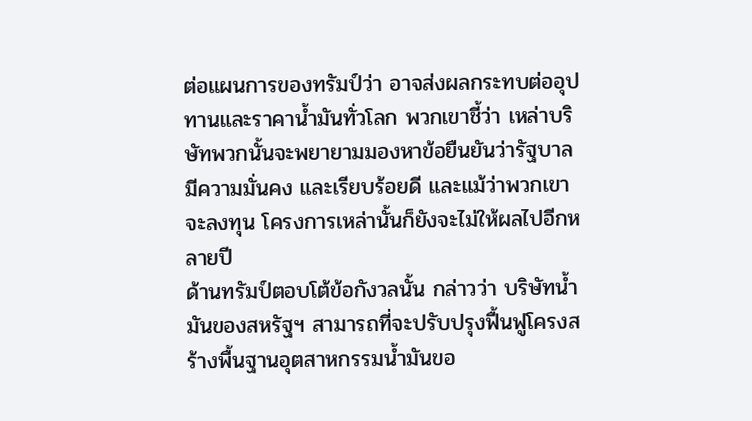ต่อแผนการของทรัมป์ว่า อาจส่งผลกระทบต่ออุปทานและราคาน้ำมันทั่วโลก พวกเขาชี้ว่า เหล่าบริษัทพวกนั้นจะพยายามมองหาข้อยืนยันว่ารัฐบาลมีความมั่นคง และเรียบร้อยดี และแม้ว่าพวกเขาจะลงทุน โครงการเหล่านั้นก็ยังจะไม่ให้ผลไปอีกหลายปี
ด้านทรัมป์ตอบโต้ข้อกังวลนั้น กล่าวว่า บริษัทน้ำมันของสหรัฐฯ สามารถที่จะปรับปรุงฟื้นฟูโครงสร้างพื้นฐานอุตสาหกรรมน้ำมันขอ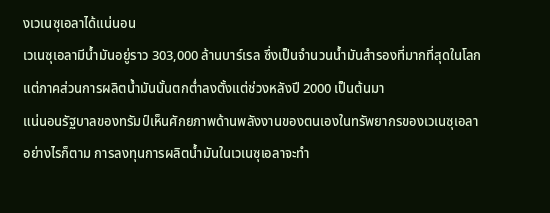งเวเนซุเอลาได้แน่นอน
เวเนซุเอลามีน้ำมันอยู่ราว 303,000 ล้านบาร์เรล ซึ่งเป็นจำนวนน้ำมันสำรองที่มากที่สุดในโลก แต่ภาคส่วนการผลิตน้ำมันนั้นตกต่ำลงตั้งแต่ช่วงหลังปี 2000 เป็นต้นมา
แน่นอนรัฐบาลของทรัมป์เห็นศักยภาพด้านพลังงานของตนเองในทรัพยากรของเวเนซุเอลา
อย่างไรก็ตาม การลงทุนการผลิตน้ำมันในเวเนซุเอลาจะทำ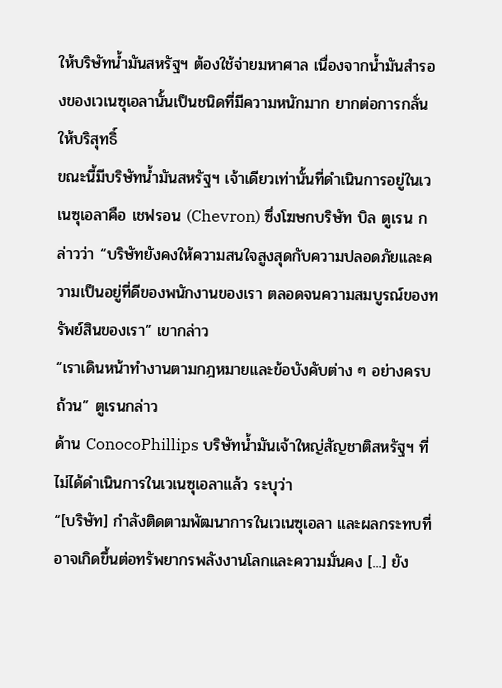ให้บริษัทน้ำมันสหรัฐฯ ต้องใช้จ่ายมหาศาล เนื่องจากน้ำมันสำรองของเวเนซุเอลานั้นเป็นชนิดที่มีความหนักมาก ยากต่อการกลั่นให้บริสุทธิ์
ขณะนี้มีบริษัทน้ำมันสหรัฐฯ เจ้าเดียวเท่านั้นที่ดำเนินการอยู่ในเวเนซุเอลาคือ เชฟรอน (Chevron) ซึ่งโฆษกบริษัท บิล ตูเรน กล่าวว่า “บริษัทยังคงให้ความสนใจสูงสุดกับความปลอดภัยและความเป็นอยู่ที่ดีของพนักงานของเรา ตลอดจนความสมบูรณ์ของทรัพย์สินของเรา” เขากล่าว
“เราเดินหน้าทำงานตามกฎหมายและข้อบังคับต่าง ๆ อย่างครบถ้วน” ตูเรนกล่าว
ด้าน ConocoPhillips บริษัทน้ำมันเจ้าใหญ่สัญชาติสหรัฐฯ ที่ไม่ได้ดำเนินการในเวเนซุเอลาแล้ว ระบุว่า
“[บริษัท] กำลังติดตามพัฒนาการในเวเนซุเอลา และผลกระทบที่อาจเกิดขึ้นต่อทรัพยากรพลังงานโลกและความมั่นคง [...] ยัง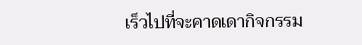เร็วไปที่จะคาดเดากิจกรรม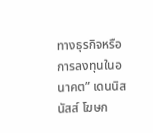ทางธุรกิจหรือการลงทุนในอนาคต” เดนนิส นัสส์ โฆษก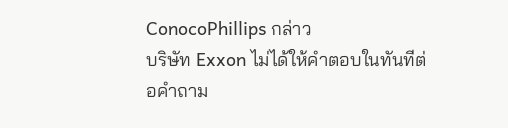ConocoPhillips กล่าว
บริษัท Exxon ไม่ได้ให้คำตอบในทันทีต่อคำถาม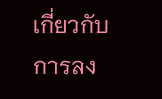เกี่ยวกับการลง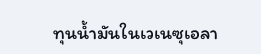ทุนน้ำมันในเวเนซุเอลา